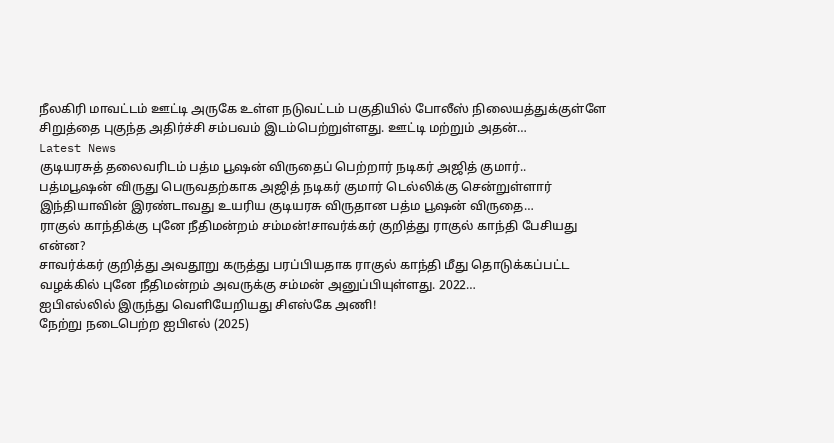நீலகிரி மாவட்டம் ஊட்டி அருகே உள்ள நடுவட்டம் பகுதியில் போலீஸ் நிலையத்துக்குள்ளே சிறுத்தை புகுந்த அதிர்ச்சி சம்பவம் இடம்பெற்றுள்ளது. ஊட்டி மற்றும் அதன்…
Latest News
குடியரசுத் தலைவரிடம் பத்ம பூஷன் விருதைப் பெற்றார் நடிகர் அஜித் குமார்..
பத்மபூஷன் விருது பெருவதற்காக அஜித் நடிகர் குமார் டெல்லிக்கு சென்றுள்ளார் இந்தியாவின் இரண்டாவது உயரிய குடியரசு விருதான பத்ம பூஷன் விருதை…
ராகுல் காந்திக்கு புனே நீதிமன்றம் சம்மன்!சாவர்க்கர் குறித்து ராகுல் காந்தி பேசியது என்ன?
சாவர்க்கர் குறித்து அவதூறு கருத்து பரப்பியதாக ராகுல் காந்தி மீது தொடுக்கப்பட்ட வழக்கில் புனே நீதிமன்றம் அவருக்கு சம்மன் அனுப்பியுள்ளது. 2022…
ஐபிஎல்லில் இருந்து வெளியேறியது சிஎஸ்கே அணி!
நேற்று நடைபெற்ற ஐபிஎல் (2025)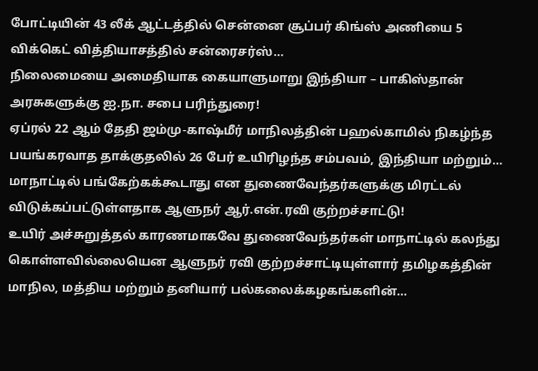போட்டியின் 43 லீக் ஆட்டத்தில் சென்னை சூப்பர் கிங்ஸ் அணியை 5 விக்கெட் வித்தியாசத்தில் சன்ரைசர்ஸ்…
நிலைமையை அமைதியாக கையாளுமாறு இந்தியா – பாகிஸ்தான் அரசுகளுக்கு ஐ.நா. சபை பரிந்துரை!
ஏப்ரல் 22 ஆம் தேதி ஜம்மு-காஷ்மீர் மாநிலத்தின் பஹல்காமில் நிகழ்ந்த பயங்கரவாத தாக்குதலில் 26 பேர் உயிரிழந்த சம்பவம், இந்தியா மற்றும்…
மாநாட்டில் பங்கேற்கக்கூடாது என துணைவேந்தர்களுக்கு மிரட்டல் விடுக்கப்பட்டுள்ளதாக ஆளுநர் ஆர்.என்.ரவி குற்றச்சாட்டு!
உயிர் அச்சுறுத்தல் காரணமாகவே துணைவேந்தர்கள் மாநாட்டில் கலந்து கொள்ளவில்லையென ஆளுநர் ரவி குற்றச்சாட்டியுள்ளார் தமிழகத்தின் மாநில, மத்திய மற்றும் தனியார் பல்கலைக்கழகங்களின்…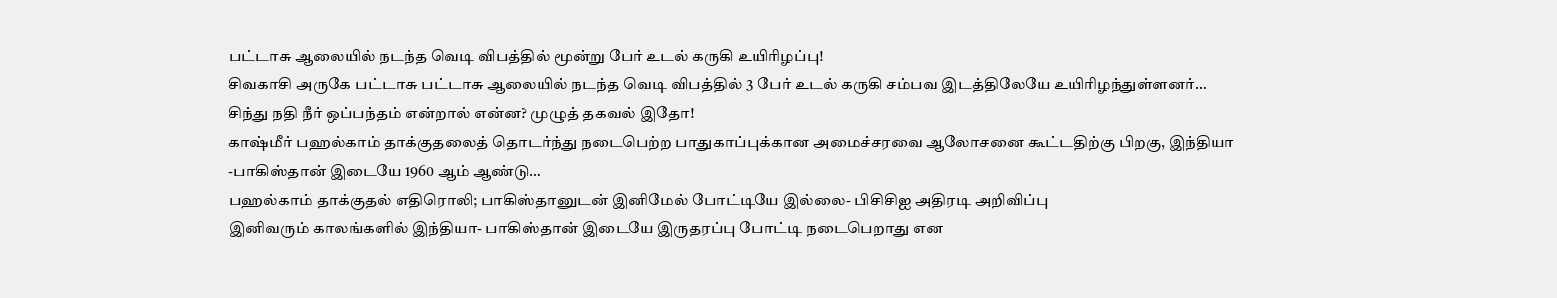பட்டாசு ஆலையில் நடந்த வெடி விபத்தில் மூன்று பேர் உடல் கருகி உயிரிழப்பு!
சிவகாசி அருகே பட்டாசு பட்டாசு ஆலையில் நடந்த வெடி விபத்தில் 3 பேர் உடல் கருகி சம்பவ இடத்திலேயே உயிரிழந்துள்ளனர்…
சிந்து நதி நீர் ஒப்பந்தம் என்றால் என்ன? முழுத் தகவல் இதோ!
காஷ்மீர் பஹல்காம் தாக்குதலைத் தொடர்ந்து நடைபெற்ற பாதுகாப்புக்கான அமைச்சரவை ஆலோசனை கூட்டதிற்கு பிறகு, இந்தியா -பாகிஸ்தான் இடையே 1960 ஆம் ஆண்டு…
பஹல்காம் தாக்குதல் எதிரொலி; பாகிஸ்தானுடன் இனிமேல் போட்டியே இல்லை- பிசிசிஐ அதிரடி அறிவிப்பு
இனிவரும் காலங்களில் இந்தியா- பாகிஸ்தான் இடையே இருதரப்பு போட்டி நடைபெறாது என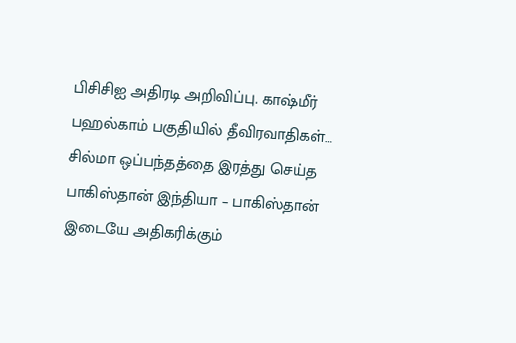பிசிசிஐ அதிரடி அறிவிப்பு. காஷ்மீர் பஹல்காம் பகுதியில் தீவிரவாதிகள்…
சில்மா ஒப்பந்தத்தை இரத்து செய்த பாகிஸ்தான் இந்தியா – பாகிஸ்தான் இடையே அதிகரிக்கும்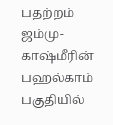பதற்றம்
ஜம்மு-காஷ்மீரின் பஹல்காம் பகுதியில்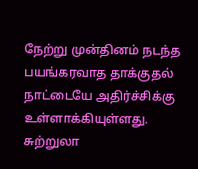நேற்று முன்தினம் நடந்த பயங்கரவாத தாக்குதல் நாட்டையே அதிர்ச்சிக்கு உள்ளாக்கியுள்ளது. சுற்றுலா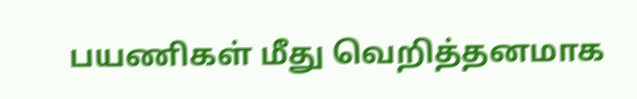பயணிகள் மீது வெறித்தனமாக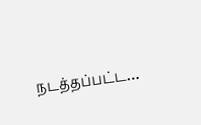நடத்தப்பட்ட…